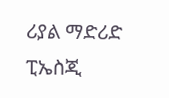ሪያል ማድሪድ ፒኤስጂ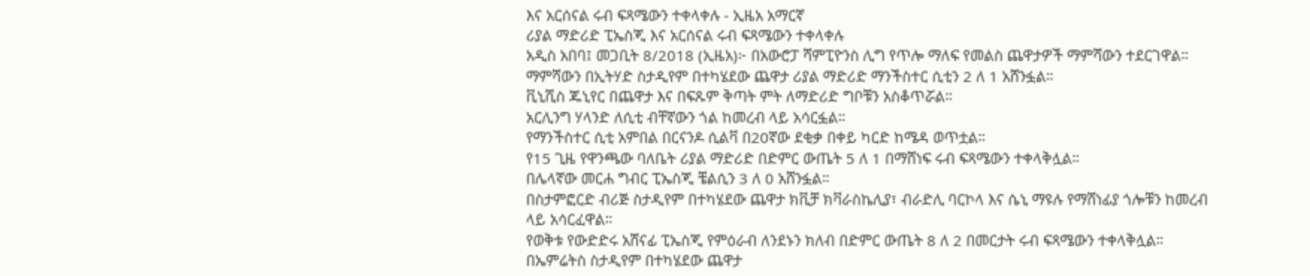እና አርሰናል ሩብ ፍጻሜውን ተቀላቀሉ - ኢዜአ አማርኛ
ሪያል ማድሪድ ፒኤስጂ እና አርሰናል ሩብ ፍጻሜውን ተቀላቀሉ
አዲስ አበባ፤ መጋቢት 8/2018 (ኢዜአ)፦ በአውሮፓ ሻምፒዮንስ ሊግ የጥሎ ማለፍ የመልስ ጨዋታዎች ማምሻውን ተደርገዋል።
ማምሻውን በኢትሃድ ስታዲየም በተካሄደው ጨዋታ ሪያል ማድሪድ ማንችስተር ሲቲን 2 ለ 1 አሸንፏል።
ቪኒሺስ ጁኒየር በጨዋታ እና በፍጹም ቅጣት ምት ለማድሪድ ግቦቹን አስቆጥሯል።
አርሊንግ ሃላንድ ለሲቲ ብቸኛውን ጎል ከመረብ ላይ አሳርፏል።
የማንችስተር ሲቲ አምበል በርናንዶ ሲልቫ በ20ኛው ደቂቃ በቀይ ካርድ ከሜዳ ወጥቷል።
የ15 ጊዜ የዋንጫው ባለቤት ሪያል ማድሪድ በድምር ውጤት 5 ለ 1 በማሸነፍ ሩብ ፍጻሜውን ተቀላቅሏል።
በሌላኛው መርሐ ግብር ፒኤስጂ ቼልሲን 3 ለ 0 አሸንፏል።
በስታምፎርድ ብሪጅ ስታዲየም በተካሄደው ጨዋታ ክቪቻ ክቫራስኬሊያ፣ ብራድሊ ባርኮላ እና ሴኒ ማዩሉ የማሸነፊያ ጎሎቹን ከመረብ ላይ አሳርፈዋል።
የወቅቱ የውድድሩ አሸናፊ ፒኤስጂ የምዕራብ ለንደኑን ክለብ በድምር ውጤት 8 ለ 2 በመርታት ሩብ ፍጻሜውን ተቀላቅሏል።
በኤምሬትስ ስታዲየም በተካሄደው ጨዋታ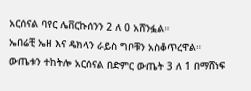አርሰናል ባየር ሌቨርኩሰንን 2 ለ 0 አሸንፏል።
ኤበሬቺ ኤዘ እና ዴክላን ራይስ ግቦቹን አስቆጥረዋል።
ውጤቱን ተከትሎ አርሰናል በድምር ውጤት 3 ለ 1 በማሸነፍ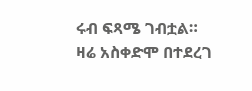ሩብ ፍጻሜ ገብቷል።
ዛሬ አስቀድሞ በተደረገ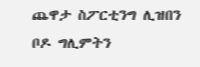ጨዋታ ስፖርቲንግ ሊዝበን ቦዶ ግሊምትን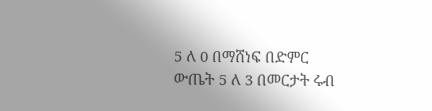5 ለ 0 በማሸነፍ በድምር ውጤት 5 ለ 3 በመርታት ሩብ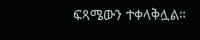ፍጻሜውን ተቀላቅሏል።